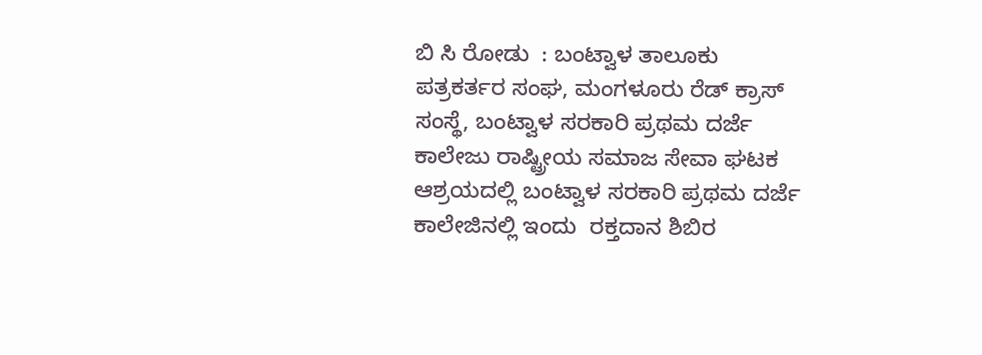ಬಿ ಸಿ ರೋಡು  : ಬಂಟ್ವಾಳ ತಾಲೂಕು ಪತ್ರಕರ್ತರ ಸಂಘ, ಮಂಗಳೂರು ರೆಡ್ ಕ್ರಾಸ್ ಸಂಸ್ಥೆ, ಬಂಟ್ವಾಳ ಸರಕಾರಿ ಪ್ರಥಮ ದರ್ಜೆ ಕಾಲೇಜು ರಾಷ್ಟ್ರೀಯ ಸಮಾಜ ಸೇವಾ ಘಟಕ ಆಶ್ರಯದಲ್ಲಿ ಬಂಟ್ವಾಳ ಸರಕಾರಿ ಪ್ರಥಮ ದರ್ಜೆ ಕಾಲೇಜಿನಲ್ಲಿ ಇಂದು  ರಕ್ತದಾನ ಶಿಬಿರ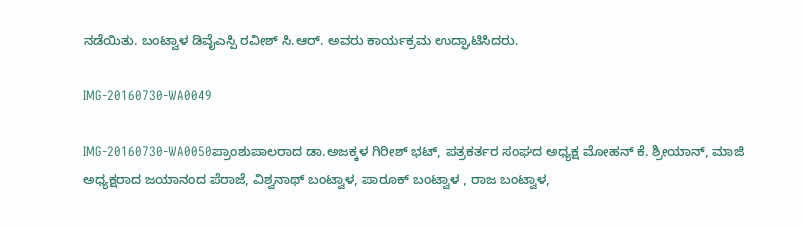ನಡೆಯಿತು. ಬಂಟ್ವಾಳ ಡಿವೈಎಸ್ಪಿ ರವೀಶ್ ಸಿ.ಆರ್. ಅವರು ಕಾರ್ಯಕ್ರಮ ಉದ್ಘಾಟಿಸಿದರು.

IMG-20160730-WA0049

IMG-20160730-WA0050ಪ್ರಾಂಶುಪಾಲರಾದ ಡಾ.ಅಜಕ್ಕಳ ಗಿರೀಶ್ ಭಟ್, ಪತ್ರಕರ್ತರ ಸಂಘದ ಅಧ್ಯಕ್ಷ ಮೋಹನ್ ಕೆ. ಶ್ರೀಯಾನ್, ಮಾಜಿ ಅಧ್ಯಕ್ಷರಾದ ಜಯಾನಂದ ಪೆರಾಜೆ, ವಿಶ್ವನಾಥ್ ಬಂಟ್ವಾಳ, ಪಾರೂಕ್ ಬಂಟ್ವಾಳ , ರಾಜ ಬಂಟ್ವಾಳ,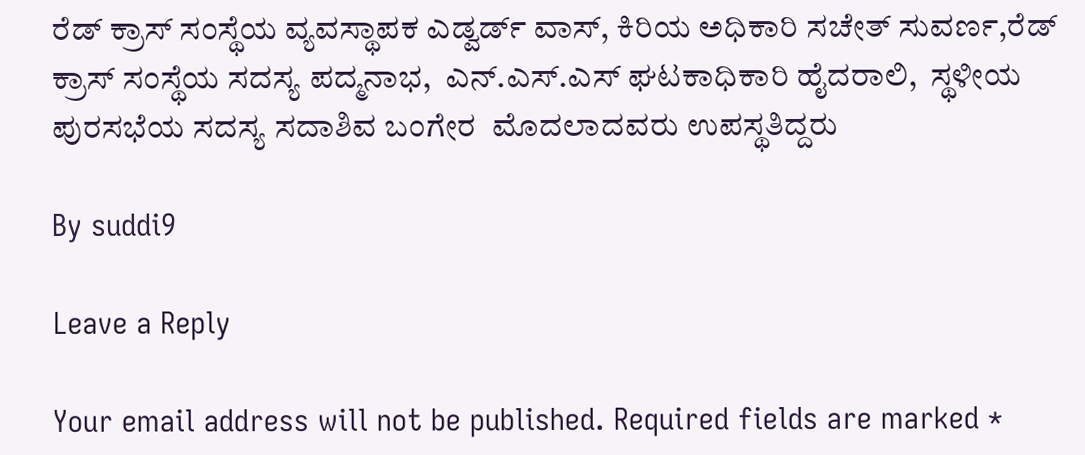ರೆಡ್ ಕ್ರಾಸ್ ಸಂಸ್ಥೆಯ ವ್ಯವಸ್ಥಾಪಕ ಎಡ್ವರ್ಡ್ ವಾಸ್, ಕಿರಿಯ ಅಧಿಕಾರಿ ಸಚೇತ್ ಸುವರ್ಣ,ರೆಡ್ ಕ್ರಾಸ್ ಸಂಸ್ಥೆಯ ಸದಸ್ಯ ಪದ್ಮನಾಭ,  ಎನ್.ಎಸ್.ಎಸ್ ಘಟಕಾಧಿಕಾರಿ ಹೈದರಾಲಿ,  ಸ್ಥಳೀಯ ಪುರಸಭೆಯ ಸದಸ್ಯ ಸದಾಶಿವ ಬಂಗೇರ  ಮೊದಲಾದವರು ಉಪಸ್ಥತಿದ್ದರು

By suddi9

Leave a Reply

Your email address will not be published. Required fields are marked *